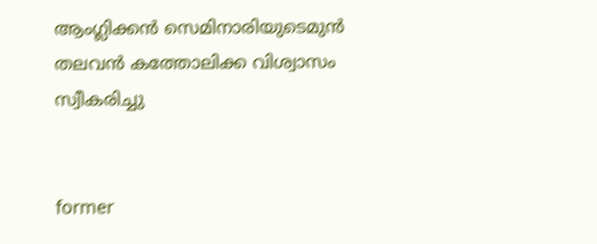ആംഗ്ലിക്കന്‍ സെമിനാരിയുടെമുന്‍ തലവന്‍ കത്തോലിക്ക വിശ്വാസം സ്വീകരിച്ചു


former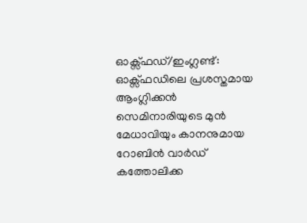ഓക്സ്ഫഡ്/ഇംഗ്ലണ്ട്:  ഓക്സ്ഫഡിലെ പ്രശസ്തമായ ആംഗ്ലിക്കന്‍ സെമിനാരിയുടെ മുന്‍ മേധാവിയും കാനനുമായ റോബിന്‍ വാര്‍ഡ്  കത്തോലിക്ക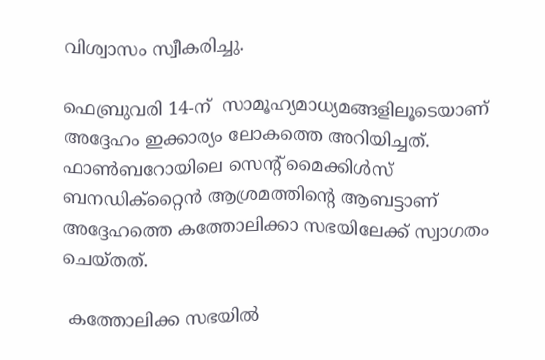വിശ്വാസം സ്വീകരിച്ചു.

ഫെബ്രുവരി 14-ന്  സാമൂഹ്യമാധ്യമങ്ങളിലൂടെയാണ് അദ്ദേഹം ഇക്കാര്യം ലോകത്തെ അറിയിച്ചത്. ഫാണ്‍ബറോയിലെ സെന്റ് മൈക്കിള്‍സ് ബനഡിക്റ്റൈന്‍ ആശ്രമത്തിന്റെ ആബട്ടാണ് അദ്ദേഹത്തെ കത്തോലിക്കാ സഭയിലേക്ക് സ്വാഗതം ചെയ്തത്.

 കത്തോലിക്ക സഭയില്‍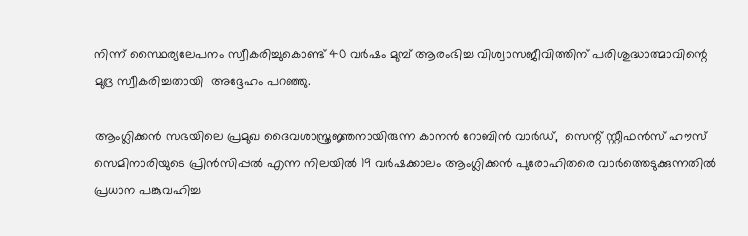നിന്ന് സ്ഥൈര്യലേപനം സ്വീകരിച്ചുകൊണ്ട് 40 വര്‍ഷം മുമ്പ് ആരംഭിച്ച വിശ്വാസജീവിത്തിന് പരിശുദ്ധാത്മാവിന്റെ മുദ്ര സ്വീകരിച്ചതായി  അദ്ദേഹം പറഞ്ഞു.

ആംഗ്ലിക്കന്‍ സഭയിലെ പ്രമുഖ ദൈവശാസ്ത്രജ്ഞനായിരുന്ന കാനന്‍ റോബിന്‍ വാര്‍ഡ്,  സെന്റ് സ്റ്റീഫന്‍സ് ഹൗസ് സെമിനാരിയുടെ പ്രിന്‍സിപ്പല്‍ എന്ന നിലയില്‍ 19 വര്‍ഷക്കാലം ആംഗ്ലിക്കന്‍ പുരോഹിതരെ വാര്‍ത്തെടുക്കുന്നതില്‍ പ്രധാന പങ്കുവഹിച്ച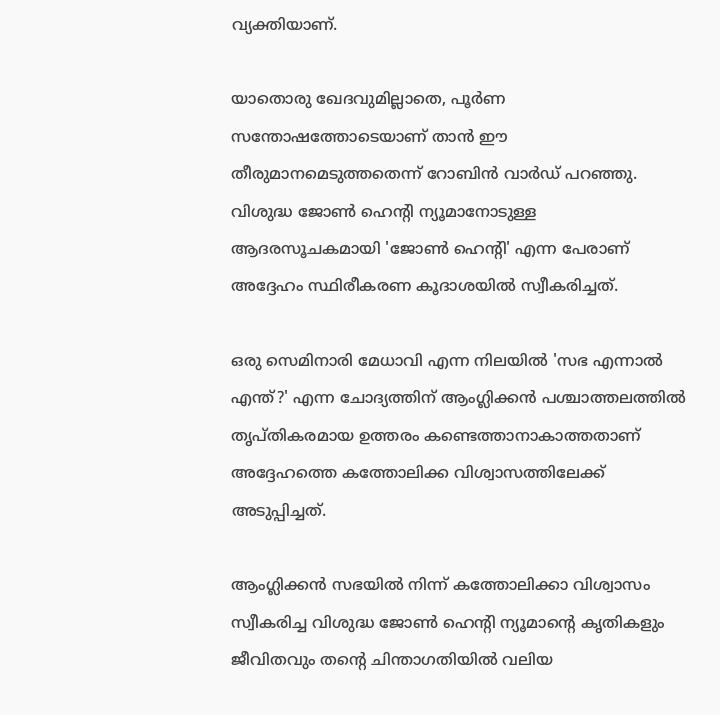വ്യക്തിയാണ്.

യാതൊരു ഖേദവുമില്ലാതെ, പൂര്‍ണ സന്തോഷത്തോടെയാണ് താന്‍ ഈ തീരുമാനമെടുത്തതെന്ന് റോബിന്‍ വാര്‍ഡ് പറഞ്ഞു. വിശുദ്ധ ജോണ്‍ ഹെന്റി ന്യൂമാനോടുള്ള ആദരസൂചകമായി 'ജോണ്‍ ഹെന്റി' എന്ന പേരാണ് അദ്ദേഹം സ്ഥിരീകരണ കൂദാശയില്‍ സ്വീകരിച്ചത്.

ഒരു സെമിനാരി മേധാവി എന്ന നിലയില്‍ 'സഭ എന്നാല്‍ എന്ത്?' എന്ന ചോദ്യത്തിന് ആംഗ്ലിക്കന്‍ പശ്ചാത്തലത്തില്‍ തൃപ്തികരമായ ഉത്തരം കണ്ടെത്താനാകാത്തതാണ് അദ്ദേഹത്തെ കത്തോലിക്ക വിശ്വാസത്തിലേക്ക് അടുപ്പിച്ചത്.

ആംഗ്ലിക്കന്‍ സഭയില്‍ നിന്ന് കത്തോലിക്കാ വിശ്വാസം സ്വീകരിച്ച വിശുദ്ധ ജോണ്‍ ഹെന്റി ന്യൂമാന്റെ കൃതികളും ജീവിതവും തന്റെ ചിന്താഗതിയില്‍ വലിയ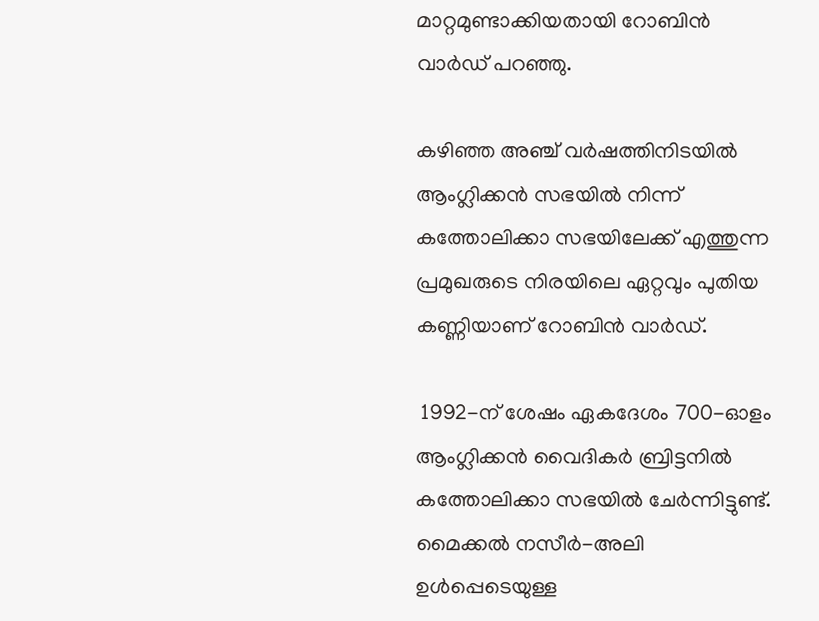മാറ്റമുണ്ടാക്കിയതായി റോബിന്‍ വാര്‍ഡ് പറഞ്ഞു.

കഴിഞ്ഞ അഞ്ച് വര്‍ഷത്തിനിടയില്‍ ആംഗ്ലിക്കന്‍ സഭയില്‍ നിന്ന് കത്തോലിക്കാ സഭയിലേക്ക് എത്തുന്ന പ്രമുഖരുടെ നിരയിലെ ഏറ്റവും പുതിയ കണ്ണിയാണ് റോബിന്‍ വാര്‍ഡ്.

 1992-ന് ശേഷം ഏകദേശം 700-ഓളം ആംഗ്ലിക്കന്‍ വൈദികര്‍ ബ്രിട്ടനില്‍ കത്തോലിക്കാ സഭയില്‍ ചേര്‍ന്നിട്ടുണ്ട്. മൈക്കല്‍ നസീര്‍-അലി ഉള്‍പ്പെടെയുള്ള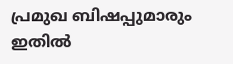പ്രമുഖ ബിഷപ്പുമാരും ഇതില്‍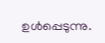ഉള്‍പ്പെടുന്നു.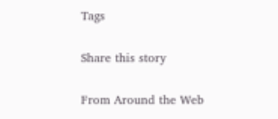Tags

Share this story

From Around the Web